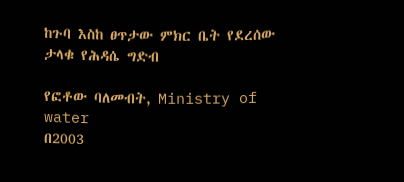ከጉባ እስከ ፀጥታው ምክር ቤት የደረሰው ታላቁ የሕዳሴ ግድብ

የፎቶው ባለመብት, Ministry of water
በ2003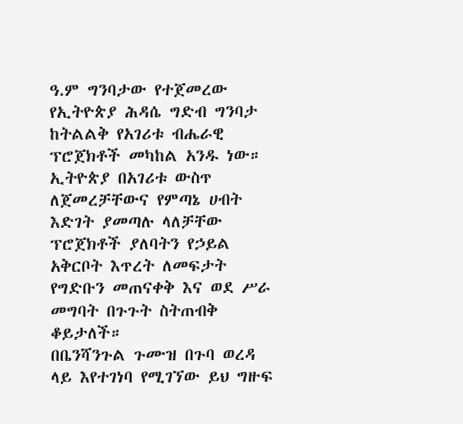ዓ.ም ግንባታው የተጀመረው የኢትዮጵያ ሕዳሴ ግድብ ግንባታ ከትልልቅ የአገሪቱ ብሔራዊ ፕሮጀክቶች መካከል አንዱ ነው።
ኢትዮጵያ በአገሪቱ ውስጥ ለጀመረቻቸውና የምጣኔ ሀብት እድገት ያመጣሉ ላለቻቸው ፕሮጀክቶች ያለባትን የኃይል አቅርቦት እጥረት ለመፍታት የግድቡን መጠናቀቅ እና ወደ ሥራ መግባት በጉጉት ስትጠብቅ ቆይታለች።
በቤንሻንጉል ጉሙዝ በጉባ ወረዳ ላይ እየተገነባ የሚገኘው ይህ ግዙፍ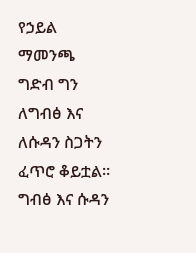የኃይል ማመንጫ ግድብ ግን ለግብፅ እና ለሱዳን ስጋትን ፈጥሮ ቆይቷል።
ግብፅ እና ሱዳን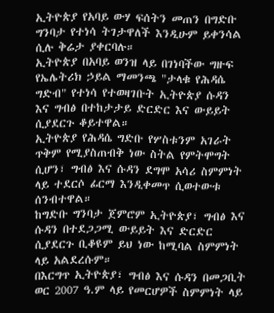ኢትዮጵያ የአባይ ውሃ ፍሰትን መጠን በግድቡ ግንባታ የተነሳ ትገታዋለች እንዲሁም ይቀንሳል ሲሉ ቅሬታ ያቀርባሉ።
ኢትዮጵያ በአባይ ወንዝ ላይ በገነባችው ግዙፍ የኤሌትሪክ ኃይል ማመንጫ "ታላቁ የሕዳሴ ግድብ" የተነሳ የተወዛገቡት ኢትዮጵያ ሱዳን እና ግብፅ በተከታታይ ድርድር እና ውይይት ሲያደርጉ ቆይተዋል።
ኢትዮጵያ የሕዳሴ ግድቡ የሦስቱንም አገራት ጥቅም የሚያስጠብቅ ነው ስትል የምትሞግት ሲሆን፣ ግብፅ እና ሱዳን ደግሞ አሳሪ ስምምነት ላይ ተደርሶ ፊርማ እንዲቀመጥ ሲወተውቱ ሰንብተዋል።
ከግድቡ ግንባታ ጀምሮም ኢትዮጵያ፣ ግብፅ እና ሱዳን በተደጋጋሚ ውይይት እና ድርድር ሲያደርጉ ቢቆዩም ይህ ነው ከሚባል ስምምነት ላይ አልደረሱም።
በእርግጥ ኢትዮጵያ፣ ግብፅ እና ሱዳን በመጋቢት ወር 2007 ዓ.ም ላይ የመርሆዎች ስምምነት ላይ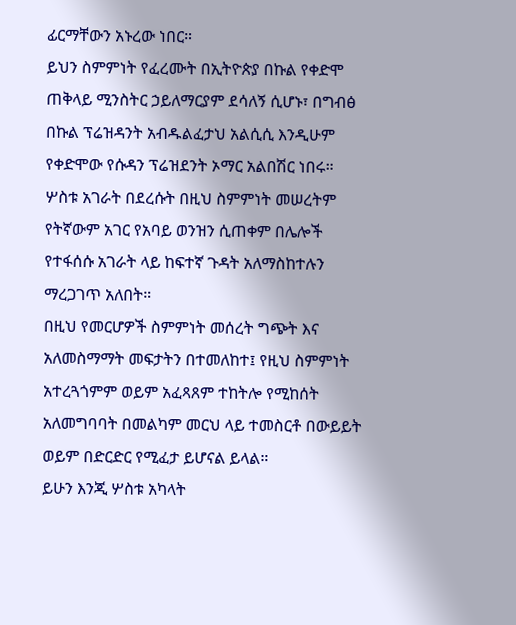ፊርማቸውን አኑረው ነበር።
ይህን ስምምነት የፈረሙት በኢትዮጵያ በኩል የቀድሞ ጠቅላይ ሚንስትር ኃይለማርያም ደሳለኝ ሲሆኑ፣ በግብፅ በኩል ፕሬዝዳንት አብዱልፈታህ አልሲሲ እንዲሁም የቀድሞው የሱዳን ፕሬዝደንት ኦማር አልበሽር ነበሩ።
ሦስቱ አገራት በደረሱት በዚህ ስምምነት መሠረትም የትኛውም አገር የአባይ ወንዝን ሲጠቀም በሌሎች የተፋሰሱ አገራት ላይ ከፍተኛ ጉዳት አለማስከተሉን ማረጋገጥ አለበት።
በዚህ የመርሆዎች ስምምነት መሰረት ግጭት እና አለመስማማት መፍታትን በተመለከተ፤ የዚህ ስምምነት አተረጓጎምም ወይም አፈጻጸም ተከትሎ የሚከሰት አለመግባባት በመልካም መርህ ላይ ተመስርቶ በውይይት ወይም በድርድር የሚፈታ ይሆናል ይላል።
ይሁን እንጂ ሦስቱ አካላት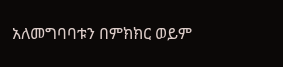አለመግባባቱን በምክክር ወይም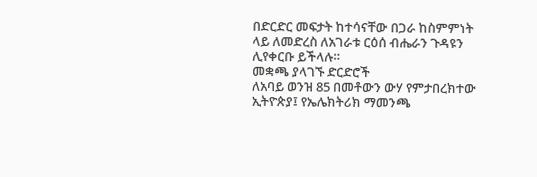በድርድር መፍታት ከተሳናቸው በጋራ ከስምምነት ላይ ለመድረስ ለአገራቱ ርዕሰ ብሔራን ጉዳዩን ሊየቀርቡ ይችላሉ።
መቋጫ ያላገኙ ድርድሮች
ለአባይ ወንዝ 85 በመቶውን ውሃ የምታበረክተው ኢትዮጵያ፤ የኤሌክትሪክ ማመንጫ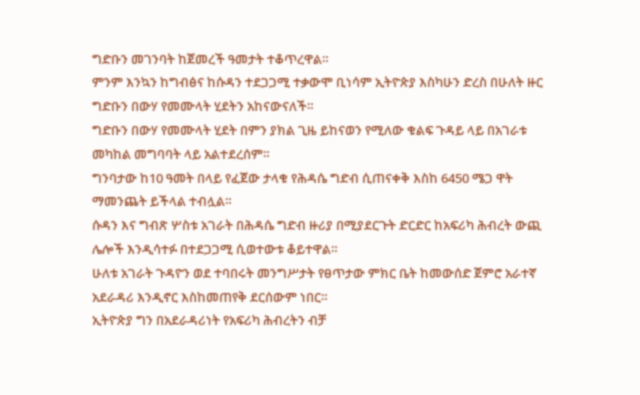ግድቡን መገንባት ከጀመረች ዓመታት ተቆጥረዋል።
ምንም እንኳን ከግብፅና ከሱዳን ተደጋጋሚ ተቃውሞ ቢነሳም ኢትዮጵያ እስካሁን ድረስ በሁለት ዙር ግድቡን በውሃ የመሙላት ሂደትን አከናውናለች።
ግድቡን በውሃ የመሙላት ሂደት በምን ያክል ጊዜ ይከናወን የሚለው ቁልፍ ጉዳይ ላይ በአገራቱ መካከል መግባባት ላይ አልተደረሰም።
ግንባታው ከ10 ዓመት በላይ የፈጀው ታላቁ የሕዳሴ ግድብ ሲጠናቀቅ እስከ 6450 ሜጋ ዋት ማመንጨት ይችላል ተብሏል።
ሱዳን እና ግብጽ ሦስቱ አገራት በሕዳሴ ግድብ ዙሪያ በሚያደርጉት ድርድር ከአፍሪካ ሕብረት ውጪ ሌሎች እንዲሳተፉ በተደጋጋሚ ሲወተውቱ ቆይተዋል።
ሁለቱ አገራት ጉዳዮን ወደ ተባበሩት መንግሥታት የፀጥታው ምክር ቤት ከመውሰድ ጀምሮ አራተኛ አደራዳሪ እንዲኖር እስከመጠየቅ ደርሰውም ነበር።
ኢትዮጵያ ግን በአደራዳሪነት የአፍሪካ ሕብረትን ብቻ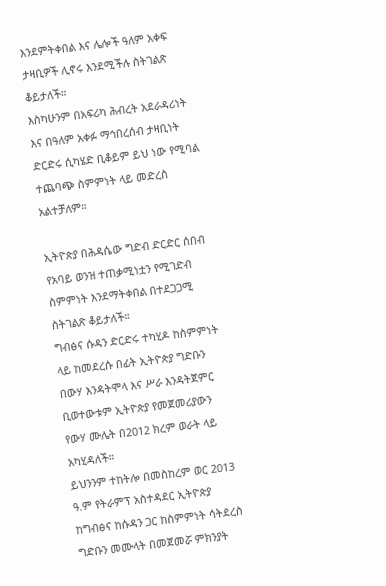እንደምትቀበል እና ሌሎች ዓለም አቀፍ ታዛቢዎች ሊኖሩ እንደሚችሉ ስትገልጽ ቆይታለች።
እስካሁንም በአፍሪካ ሕብረት አደራዳሪነት እና በዓለም አቀፉ ማኅበረሰብ ታዛቢነት ድርድሩ ሲካሄድ ቢቆይም ይህ ነው የሚባል ተጨባጭ ስምምነት ላይ መድረስ አልተቻለም።

ኢትዮጵያ በሕዳሴው ግድብ ድርድር ሰበብ የአባይ ወንዝ ተጠቃሚነቷን የሚገድብ ስምምነት እንደማትቀበል በተደጋጋሚ ስትገልጽ ቆይታለች።
ግብፅና ሱዳን ድርድሩ ተካሂዶ ከስምምነት ላይ ከመደረሱ በፊት ኢትዮጵያ ግድቡን በውሃ እንዳትሞላ እና ሥራ እንዳትጀምር ቢወተውቱም ኢትዮጵያ የመጀመሪያውን የውሃ ሙሌት በ2012 ክረም ወራት ላይ አካሂዳለች።
ይህንንም ተከትሎ በመስከረም ወር 2013 ዓ.ም የትራምፕ አስተዳደር ኢትዮጵያ ከግብፅና ከሱዳን ጋር ከስምምነት ሳትደረስ ግድቡን መሙላት በመጀመሯ ምክንያት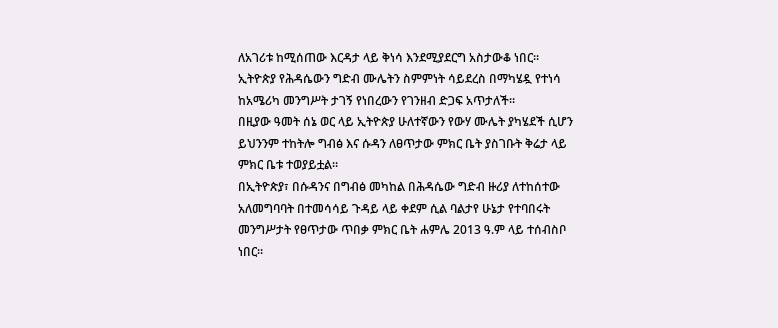ለአገሪቱ ከሚሰጠው እርዳታ ላይ ቅነሳ እንደሚያደርግ አስታውቆ ነበር።
ኢትዮጵያ የሕዳሴውን ግድብ ሙሌትን ስምምነት ሳይደረስ በማካሄዷ የተነሳ ከአሜሪካ መንግሥት ታገኝ የነበረውን የገንዘብ ድጋፍ አጥታለች።
በዚያው ዓመት ሰኔ ወር ላይ ኢትዮጵያ ሁለተኛውን የውሃ ሙሌት ያካሄደች ሲሆን ይህንንም ተከትሎ ግብፅ እና ሱዳን ለፀጥታው ምክር ቤት ያስገቡት ቅሬታ ላይ ምክር ቤቱ ተወያይቷል።
በኢትዮጵያ፣ በሱዳንና በግብፅ መካከል በሕዳሴው ግድብ ዙሪያ ለተከሰተው አለመግባባት በተመሳሳይ ጉዳይ ላይ ቀደም ሲል ባልታየ ሁኔታ የተባበሩት መንግሥታት የፀጥታው ጥበቃ ምክር ቤት ሐምሌ 2013 ዓ.ም ላይ ተሰብስቦ ነበር።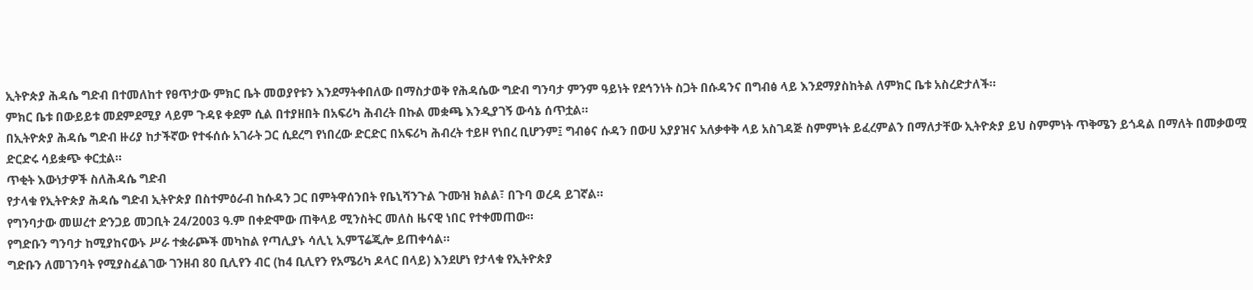ኢትዮጵያ ሕዳሴ ግድብ በተመለከተ የፀጥታው ምክር ቤት መወያየቱን እንደማትቀበለው በማስታወቅ የሕዳሴው ግድብ ግንባታ ምንም ዓይነት የደኅንነት ስጋት በሱዳንና በግብፅ ላይ እንደማያስከትል ለምክር ቤቱ አስረድታለች።
ምክር ቤቱ በውይይቱ መደምደሚያ ላይም ጉዳዩ ቀደም ሲል በተያዘበት በአፍሪካ ሕብረት በኩል መቋጫ እንዲያገኝ ውሳኔ ሰጥቷል።
በኢትዮጵያ ሕዳሴ ግድብ ዙሪያ ከታችኛው የተፋሰሱ አገራት ጋር ሲደረግ የነበረው ድርድር በአፍሪካ ሕብረት ተይዞ የነበረ ቢሆንም፤ ግብፅና ሱዳን በውሀ አያያዝና አለቃቀቅ ላይ አስገዳጅ ስምምነት ይፈረምልን በማለታቸው ኢትዮጵያ ይህ ስምምነት ጥቅሜን ይጎዳል በማለት በመቃወሟ ድርድሩ ሳይቋጭ ቀርቷል።
ጥቂት እውነታዎች ስለሕዳሴ ግድብ
የታላቁ የኢትዮጵያ ሕዳሴ ግድብ ኢትዮጵያ በስተምዕራብ ከሱዳን ጋር በምትዋሰንበት የቤኒሻንጉል ጉሙዝ ክልል፣ በጉባ ወረዳ ይገኛል።
የግንባታው መሠረተ ድንጋይ መጋቢት 24/2003 ዓ.ም በቀድሞው ጠቅላይ ሚንስትር መለስ ዜናዊ ነበር የተቀመጠው።
የግድቡን ግንባታ ከሚያከናውኑ ሥራ ተቋራጮች መካከል የጣሊያኑ ሳሊኒ ኢምፕሬጂሎ ይጠቀሳል።
ግድቡን ለመገንባት የሚያስፈልገው ገንዘብ 80 ቢሊየን ብር (ከ4 ቢሊየን የአሜሪካ ዶላር በላይ) እንደሆነ የታላቁ የኢትዮጵያ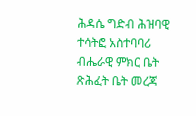ሕዳሴ ግድብ ሕዝባዊ ተሳትፎ አስተባባሪ ብሔራዊ ምክር ቤት ጽሕፈት ቤት መረጃ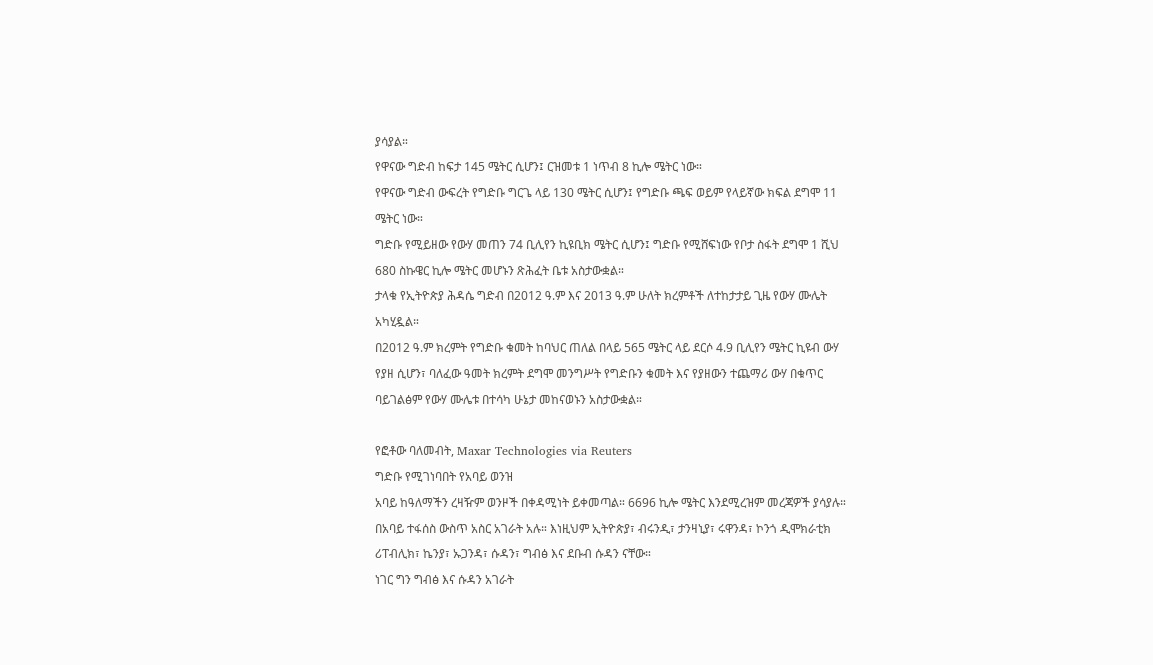ያሳያል።
የዋናው ግድብ ከፍታ 145 ሜትር ሲሆን፤ ርዝመቱ 1 ነጥብ 8 ኪሎ ሜትር ነው።
የዋናው ግድብ ውፍረት የግድቡ ግርጌ ላይ 130 ሜትር ሲሆን፤ የግድቡ ጫፍ ወይም የላይኛው ክፍል ደግሞ 11 ሜትር ነው።
ግድቡ የሚይዘው የውሃ መጠን 74 ቢሊየን ኪዩቢክ ሜትር ሲሆን፤ ግድቡ የሚሸፍነው የቦታ ስፋት ደግሞ 1 ሺህ 680 ስኩዌር ኪሎ ሜትር መሆኑን ጽሕፈት ቤቱ አስታውቋል።
ታላቁ የኢትዮጵያ ሕዳሴ ግድብ በ2012 ዓ.ም እና 2013 ዓ.ም ሁለት ክረምቶች ለተከታታይ ጊዜ የውሃ ሙሌት አካሂዷል።
በ2012 ዓ.ም ክረምት የግድቡ ቁመት ከባህር ጠለል በላይ 565 ሜትር ላይ ደርሶ 4.9 ቢሊየን ሜትር ኪዩብ ውሃ የያዘ ሲሆን፣ ባለፈው ዓመት ክረምት ደግሞ መንግሥት የግድቡን ቁመት እና የያዘውን ተጨማሪ ውሃ በቁጥር ባይገልፅም የውሃ ሙሌቱ በተሳካ ሁኔታ መከናወኑን አስታውቋል።

የፎቶው ባለመብት, Maxar Technologies via Reuters
ግድቡ የሚገነባበት የአባይ ወንዝ
አባይ ከዓለማችን ረዛዥም ወንዞች በቀዳሚነት ይቀመጣል። 6696 ኪሎ ሜትር እንደሚረዝም መረጃዎች ያሳያሉ።
በአባይ ተፋሰስ ውስጥ አስር አገራት አሉ። እነዚህም ኢትዮጵያ፣ ብሩንዲ፣ ታንዛኒያ፣ ሩዋንዳ፣ ኮንጎ ዲሞክራቲክ ሪፐብሊክ፣ ኬንያ፣ ኡጋንዳ፣ ሱዳን፣ ግብፅ እና ደቡብ ሱዳን ናቸው።
ነገር ግን ግብፅ እና ሱዳን አገራት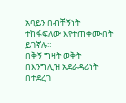አባይን በብቸኝነት ተከፋፍለው እየተጠቀሙበት ይገኛሉ።
በቅኝ ግዛት ወቅት በእንግሊዝ አደራዳሪነት በተደረገ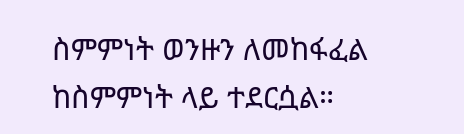ስምምነት ወንዙን ለመከፋፈል ከስምምነት ላይ ተደርሷል።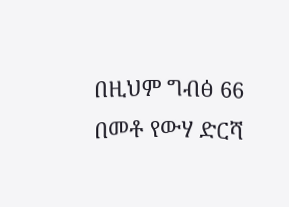በዚህም ግብፅ 66 በመቶ የውሃ ድርሻ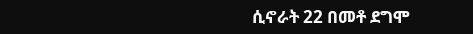ሲኖራት 22 በመቶ ደግሞ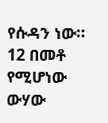የሱዳን ነው። 12 በመቶ የሚሆነው ውሃው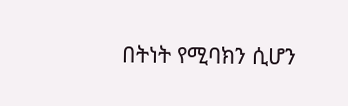በትነት የሚባክን ሲሆን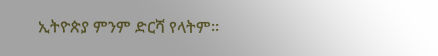ኢትዮጵያ ምንም ድርሻ የላትም።